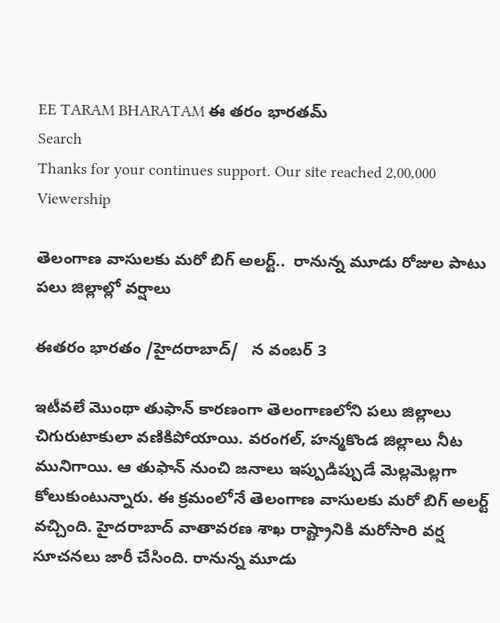EE TARAM BHARATAM ఈ తరం భారతమ్
Search
Thanks for your continues support. Our site reached 2,00,000 Viewership

తెలంగాణ వాసులకు మరో బిగ్ అలర్ట్..  రానున్న మూడు రోజుల పాటు పలు జిల్లాల్లో వర్షాలు

ఈతరం భారతం /హైదరాబాద్/   న వంబర్ 3

ఇటీవలే మొంథా తుఫాన్ కారణంగా తెలంగాణలోని పలు జిల్లాలు చిగురుటాకులా వణికిపోయాయి. వరంగల్, హన్మకొండ జిల్లాలు నీట మునిగాయి. ఆ తుఫాన్ నుంచి జనాలు ఇప్పుడిప్పుడే మెల్లమెల్లగా కోలుకుంటున్నారు. ఈ క్రమంలోనే తెలంగాణ వాసులకు మరో బిగ్ అలర్ట్ వచ్చింది. హైదరాబాద్‌ వాతావరణ శాఖ రాష్ట్రానికి మరోసారి వర్ష సూచనలు జారీ చేసింది. రానున్న మూడు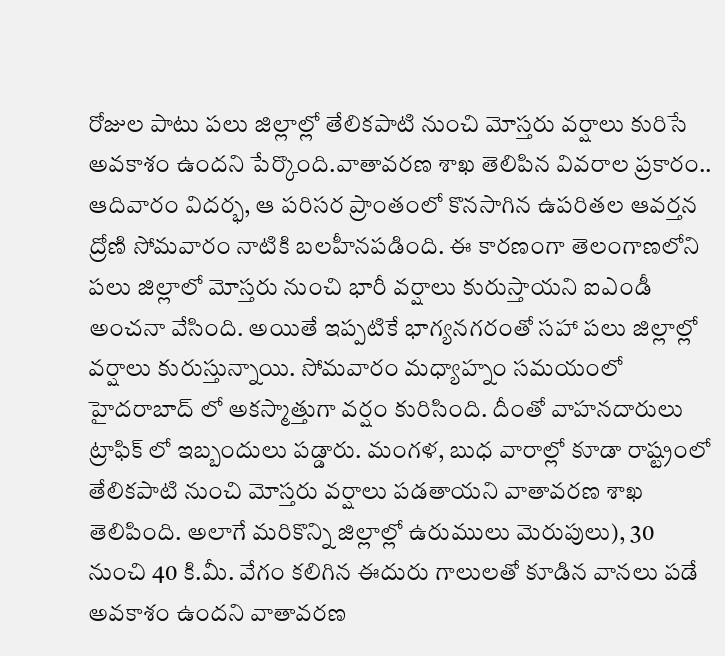రోజుల పాటు పలు జిల్లాల్లో తేలికపాటి నుంచి మోస్తరు వర్షాలు కురిసే అవకాశం ఉందని పేర్కొంది.వాతావరణ శాఖ తెలిపిన వివరాల ప్రకారం.. ఆదివారం విదర్భ, ఆ పరిసర ప్రాంతంలో కొనసాగిన ఉపరితల ఆవర్తన ద్రోణి సోమవారం నాటికి బలహీనపడింది. ఈ కారణంగా తెలంగాణలోని పలు జిల్లాలో మోస్తరు నుంచి భారీ వర్షాలు కురుస్తాయని ఐఎండీ అంచనా వేసింది. అయితే ఇప్పటికే భాగ్యనగరంతో సహా పలు జిల్లాల్లో వర్షాలు కురుస్తున్నాయి. సోమవారం మధ్యాహ్నం సమయంలో హైదరాబాద్ లో అకస్మాత్తుగా వర్షం కురిసింది. దీంతో వాహనదారులు ట్రాఫిక్ లో ఇబ్బందులు పడ్డారు. మంగళ, బుధ వారాల్లో కూడా రాష్ట్రంలో తేలికపాటి నుంచి మోస్తరు వర్షాలు పడతాయని వాతావరణ శాఖ తెలిపింది. అలాగే మరికొన్ని జిల్లాల్లో ఉరుములు మెరుపులు), 30 నుంచి 40 కి.మీ. వేగం కలిగిన ఈదురు గాలులతో కూడిన వానలు పడే అవకాశం ఉందని వాతావరణ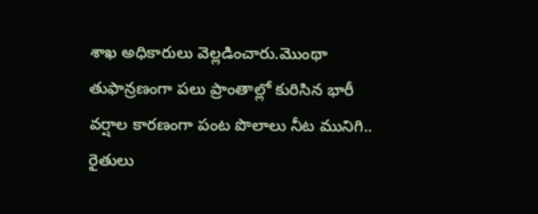శాఖ అధికారులు వెల్లడించారు.మొంథా తుఫాన్రణంగా పలు ప్రాంతాల్లో కురిసిన భారీ వర్షాల కారణంగా పంట పొలాలు నీట మునిగి.. రైతులు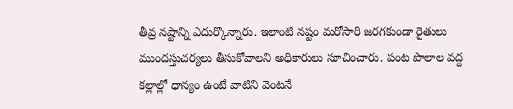తీవ్ర నష్టాన్ని ఎదుర్కొన్నారు. ఇలాంటి నష్టం మరోసారి జరగకుండా రైతులు ముందస్తుచర్యలు తీసుకోవాలని అధికారులు సూచించారు. పంట పొలాల వద్ద కల్లాల్లో ధాన్యం ఉంటే వాటిని వెంటనే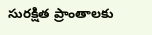సురక్షిత ప్రాంతాలకు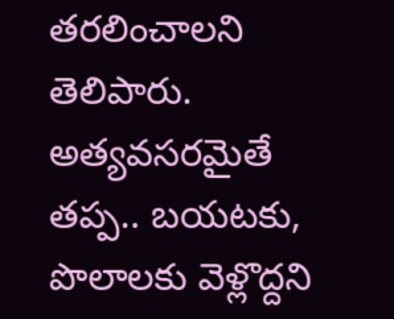తరలించాలని తెలిపారు. అత్యవసరమైతే తప్ప.. బయటకు, పొలాలకు వెళ్లొద్దని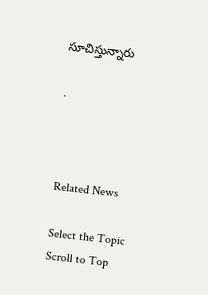సూచిస్తున్నారు

.



Related News

Select the Topic
Scroll to Top